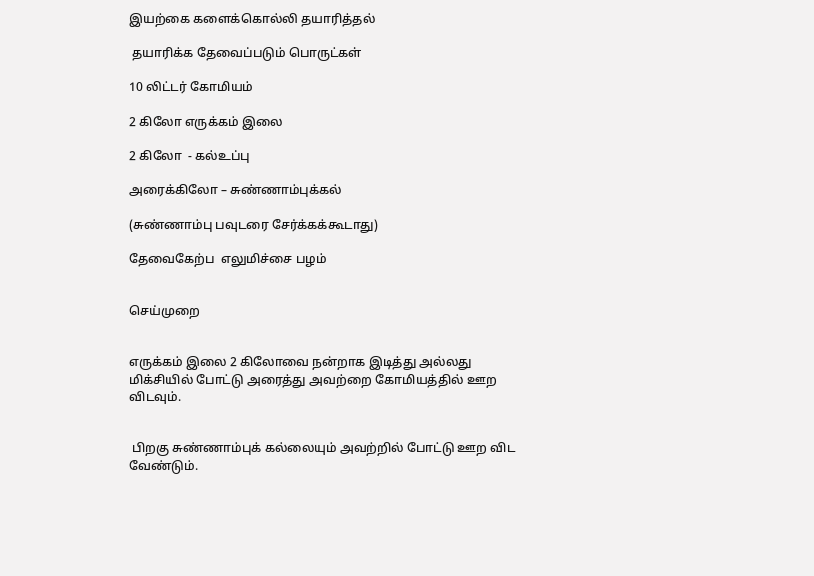இயற்கை களைக்கொல்லி தயாரித்தல்

 தயாரிக்க தேவைப்படும் பொருட்கள்

10 லிட்டர் கோமியம்

2 கிலோ எருக்கம் இலை

2 கிலோ  - கல்உப்பு

அரைக்கிலோ – சுண்ணாம்புக்கல்

(சுண்ணாம்பு பவுடரை சேர்க்கக்கூடாது)

தேவைகேற்ப  எலுமிச்சை பழம்


செய்முறை


எருக்கம் இலை 2 கிலோவை நன்றாக இடித்து அல்லது மிக்சியில் போட்டு அரைத்து அவற்றை கோமியத்தில் ஊற விடவும்.


 பிறகு சுண்ணாம்புக் கல்லையும் அவற்றில் போட்டு ஊற விட வேண்டும்.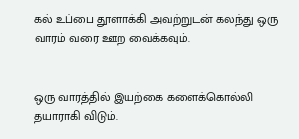கல் உப்பை தூளாக்கி அவற்றுடன் கலந்து ஒரு வாரம் வரை ஊற வைக்கவும்.


ஒரு வாரத்தில் இயற்கை களைக்கொல்லி தயாராகி விடும்.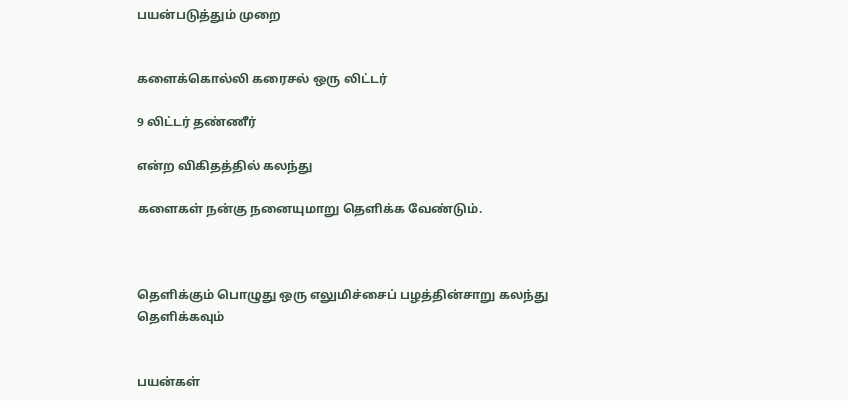பயன்படுத்தும் முறை


களைக்கொல்லி கரைசல் ஒரு லிட்டர்

9 லிட்டர் தண்ணீர்

என்ற விகிதத்தில் கலந்து

களைகள் நன்கு நனையுமாறு தெளிக்க வேண்டும்.



தெளிக்கும் பொழுது ஒரு எலுமிச்சைப் பழத்தின்சாறு கலந்து தெளிக்கவும்


பயன்கள்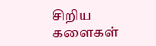சிறிய களைகள்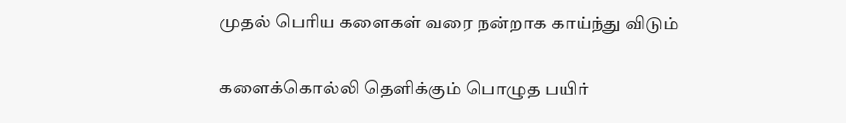முதல் பெரிய களைகள் வரை நன்றாக காய்ந்து விடும்


களைக்கொல்லி தெளிக்கும் பொழுத பயிர்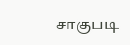சாகுபடி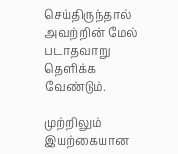செய்திருந்தால் அவற்றின் மேல் படாதவாறு தெளிக்க வேண்டும்.

முற்றிலும் இயற்கையான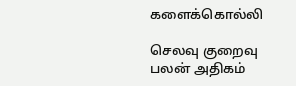களைக்கொல்லி

செலவு குறைவு பலன் அதிகம்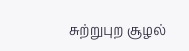சுற்றுபுற சூழல்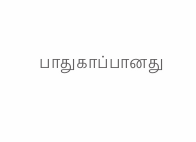பாதுகாப்பானது